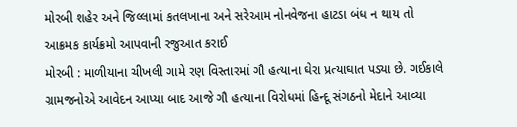મોરબી શહેર અને જિલ્લામાં કતલખાના અને સરેઆમ નોનવેજના હાટડા બંધ ન થાય તો આક્રમક કાર્યક્રમો આપવાની રજુઆત કરાઈ
મોરબી : માળીયાના ચીખલી ગામે રણ વિસ્તારમાં ગૌ હત્યાના ઘેરા પ્રત્યાઘાત પડ્યા છે. ગઈકાલે ગ્રામજનોએ આવેદન આપ્યા બાદ આજે ગૌ હત્યાના વિરોધમાં હિન્દૂ સંગઠનો મેદાને આવ્યા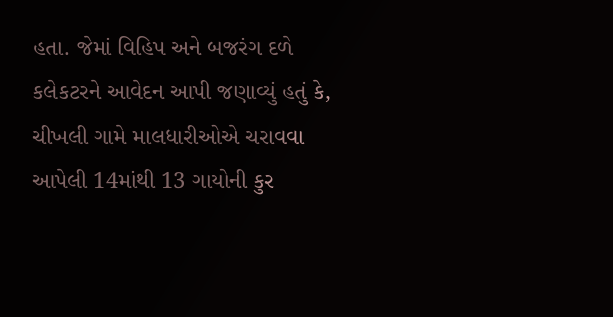હતા. જેમાં વિહિપ અને બજરંગ દળે કલેકટરને આવેદન આપી જણાવ્યું હતું કે, ચીખલી ગામે માલધારીઓએ ચરાવવા આપેલી 14માંથી 13 ગાયોની કુર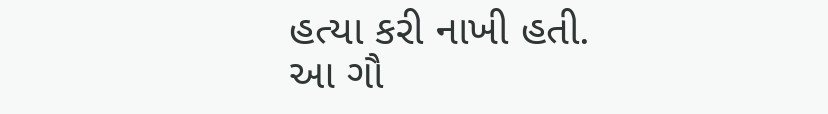હત્યા કરી નાખી હતી. આ ગૌ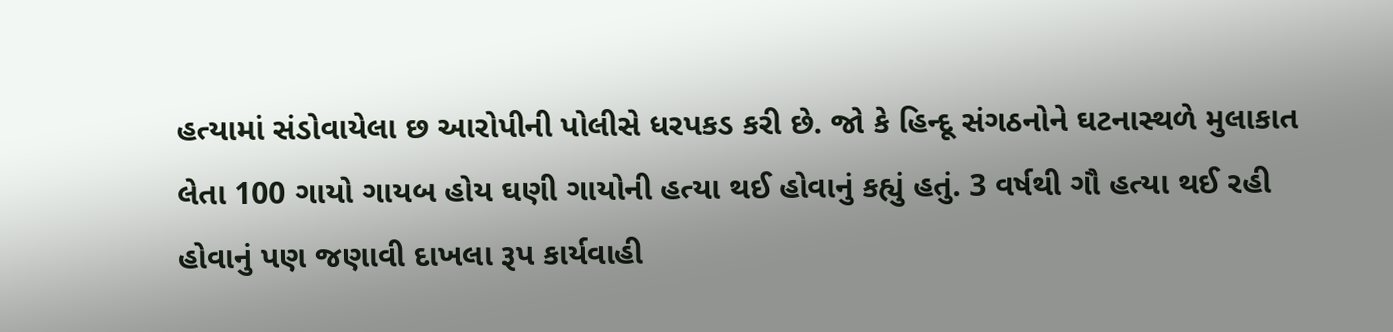હત્યામાં સંડોવાયેલા છ આરોપીની પોલીસે ધરપકડ કરી છે. જો કે હિન્દૂ સંગઠનોને ઘટનાસ્થળે મુલાકાત લેતા 100 ગાયો ગાયબ હોય ઘણી ગાયોની હત્યા થઈ હોવાનું કહ્યું હતું. 3 વર્ષથી ગૌ હત્યા થઈ રહી હોવાનું પણ જણાવી દાખલા રૂપ કાર્યવાહી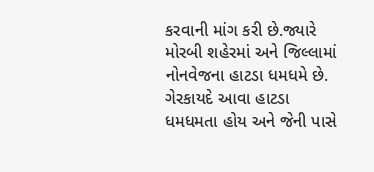કરવાની માંગ કરી છે.જ્યારે મોરબી શહેરમાં અને જિલ્લામાં નોનવેજના હાટડા ધમધમે છે. ગેરકાયદે આવા હાટડા ધમધમતા હોય અને જેની પાસે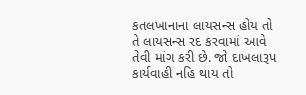કતલખાનાના લાયસન્સ હોય તો તે લાયસન્સ રદ કરવામાં આવે તેવી માંગ કરી છે. જો દાખલારૂપ કાર્યવાહી નહિ થાય તો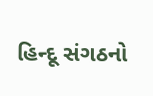હિન્દૂ સંગઠનો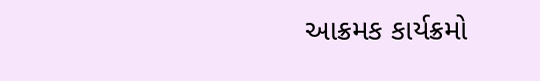આક્રમક કાર્યક્રમો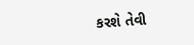કરશે તેવી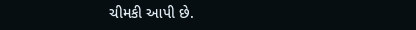ચીમકી આપી છે.